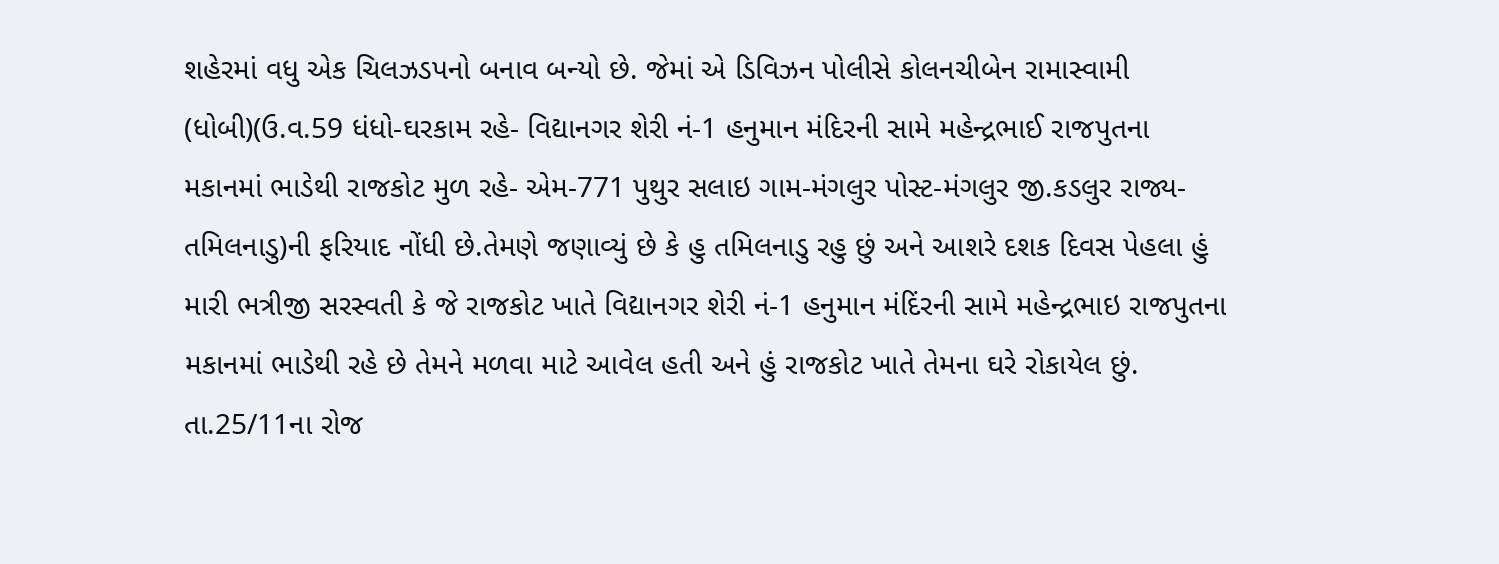શહેરમાં વધુ એક ચિલઝડપનો બનાવ બન્યો છે. જેમાં એ ડિવિઝન પોલીસે કોલનચીબેન રામાસ્વામી (ધોબી)(ઉ.વ.59 ધંધો-ઘરકામ રહે- વિદ્યાનગર શેરી નં-1 હનુમાન મંદિરની સામે મહેન્દ્રભાઈ રાજપુતના મકાનમાં ભાડેથી રાજકોટ મુળ રહે- એમ-771 પુથુર સલાઇ ગામ-મંગલુર પોસ્ટ-મંગલુર જી.કડલુર રાજ્ય-તમિલનાડુ)ની ફરિયાદ નોંધી છે.તેમણે જણાવ્યું છે કે હુ તમિલનાડુ રહુ છું અને આશરે દશક દિવસ પેહલા હું મારી ભત્રીજી સરસ્વતી કે જે રાજકોટ ખાતે વિદ્યાનગર શેરી નં-1 હનુમાન મંદિંરની સામે મહેન્દ્રભાઇ રાજપુતના મકાનમાં ભાડેથી રહે છે તેમને મળવા માટે આવેલ હતી અને હું રાજકોટ ખાતે તેમના ઘરે રોકાયેલ છું.
તા.25/11ના રોજ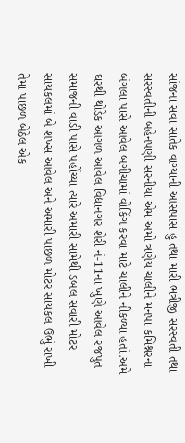સાંજના સવા સાતેક વાગ્યાની આસપાસ હુ તથા મારી ભત્રીજી સરસ્વતી તથા સરસ્વતીની બહેનપણી સરનીયા એમ અમો ત્રણેય ચાલીને મનપા કમિશ્નરના બંગલા પાસે આવેલ બગીચામાં વોકિંગ કરવા માટે ચાલીને નીકળ્યા હતાં.અમે ઘરથી થોડેક આગળ આવેલ વિદ્યાનગર શેરી નં-11ના ખુણે આવેલ રજપુત સમાજની વાડી પાસે પહોંચ્યા ત્યારે અમારી સામેથી ડબલ સવારી મોટર સાયકલમાં બે શખ્સ આવેલ અને અમારી પાછળ મોટર સાયકલ ઉભું રાખી તેમા પાછળ બેઠેલ એક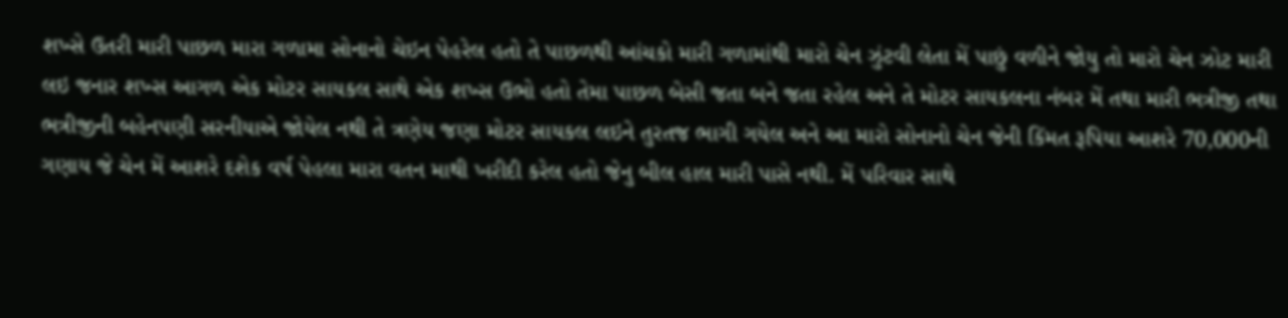શખ્સે ઉતરી મારી પાછળ મારા ગળામા સોનાનો ચેઇન પેહરેલ હતો તે પાછળથી આંચકો મારી ગળામાંથી મારો ચેન ઝુંટવી લેતા મેં પાછું વળીને જોયુ તો મારો ચેન ઝોટ મારી લઇ જનાર શખ્સ આગળ એક મોટર સાયકલ સાથે એક શખ્સ ઉભો હતો તેમા પાછળ બેસી જતા બને જતા રહેલ અને તે મોટર સાયકલના નંબર મેં તથા મારી ભત્રીજી તથા ભત્રીજીની બહેનપણી સરનીયાએ જોયેલ નથી તે ત્રણેય જણા મોટર સાયકલ લઇને તુરતજ ભાગી ગયેલ અને આ મારો સોનાનો ચેન જેની કિંમત રૂપિયા આશરે 70,000ની ગણાય જે ચેન મેં આશરે દશેક વર્ષ પેહલા મારા વતન માથી ખરીદી કરેલ હતો જેનુ બીલ હાલ મારી પાસે નથી. મેં પરિવાર સાથે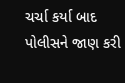ચર્ચા કર્યા બાદ પોલીસને જાણ કરી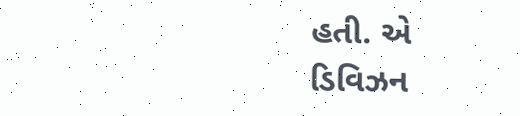હતી. એ ડિવિઝન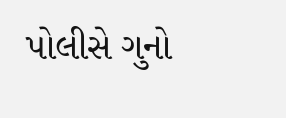પોલીસે ગુનો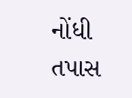નોંધી તપાસ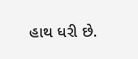હાથ ધરી છે.